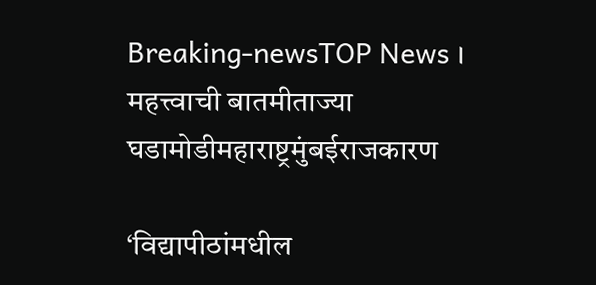Breaking-newsTOP News । महत्त्वाची बातमीताज्या घडामोडीमहाराष्ट्रमुंबईराजकारण

‘विद्यापीठांमधील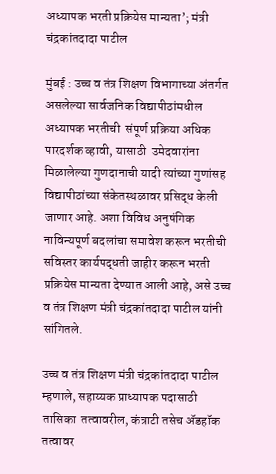अध्यापक भरती प्रक्रियेस मान्यता’; मंत्री चंद्रकांतदादा पाटील

मुंबई : उच्च व तंत्र शिक्षण विभागाच्या अंतर्गत असलेल्या सार्वजनिक विद्यापीठांमधील अध्यापक भरतीची  संपूर्ण प्रक्रिया अधिक पारदर्शक व्हावी, यासाठी  उमेदवारांना मिळालेल्या गुणदानाची यादी त्यांच्या गुणांसह विद्यापीठांच्या संकेतस्थळावर प्रसिद्ध केली जाणार आहे. अशा विविध अनुषंगिक नाविन्यपूर्ण बदलांचा समावेश करून भरतीची सविस्तर कार्यपद्धती जाहीर करून भरती प्रक्रियेस मान्यता देण्यात आली आहे, असे उच्च व तंत्र शिक्षण मंत्री चंद्रकांतदादा पाटील यांनी सांगितले.

उच्च व तंत्र शिक्षण मंत्री चंद्रकांतदादा पाटील म्हणाले, सहाय्यक प्राध्यापक पदासाठी तासिका  तत्वावरील, कंत्राटी तसेच ॲडहॉक तत्वावर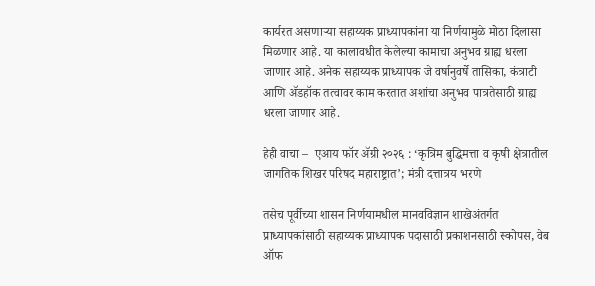कार्यरत असणाऱ्या सहाय्यक प्राध्यापकांना या निर्णयामुळे मोठा दिलासा मिळणार आहे. या कालावधीत केलेल्या कामाचा अनुभव ग्राह्य धरला जाणार आहे. अनेक सहाय्यक प्राध्यापक जे वर्षानुवर्षे तासिका, कंत्राटी आणि ॲडहॉक तत्वावर काम करतात अशांचा अनुभव पात्रतेसाठी ग्राह्य धरला जाणार आहे.

हेही वाचा –  एआय फॉर ॲग्री २०२६ : ‘कृत्रिम बुद्धिमत्ता व कृषी क्षेत्रातील जागतिक शिखर परिषद महाराष्ट्रात’; मंत्री दत्तात्रय भरणे

तसेच पूर्वीच्या शासन निर्णयामधील मानवविज्ञान शाखेअंतर्गत प्राध्यापकांसाठी सहाय्यक प्राध्यापक पदासाठी प्रकाशनसाठी स्कोपस, वेब ऑफ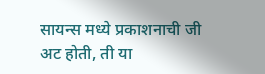सायन्स मध्ये प्रकाशनाची जी अट होती, ती या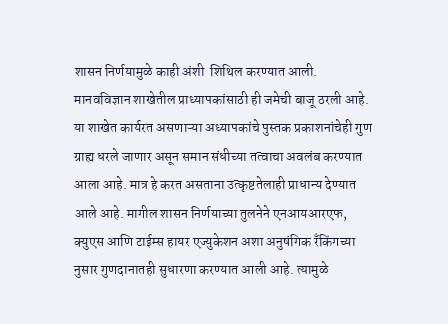शासन निर्णयामुळे काही अंशी  शिथिल करण्यात आली. मानवविज्ञान शाखेतील प्राध्यापकांसाठी ही जमेची बाजू ठरली आहे. या शाखेत कार्यरत असणाऱ्या अध्यापकांचे पुस्तक प्रकाशनांचेही गुण ग्राह्य धरले जाणार असून समान संधीच्या तत्वाचा अवलंब करण्यात आला आहे. मात्र हे करत असताना उत्कृष्टतेलाही प्राधान्य देण्यात आले आहे. मागील शासन निर्णयाच्या तुलनेने एनआयआरएफ, क्युएस आणि टाईम्स हायर एज्युकेशन अशा अनुषंगिक रँकिंगच्या नुसार गुणदानातही सुधारणा करण्यात आली आहे. त्यामुळे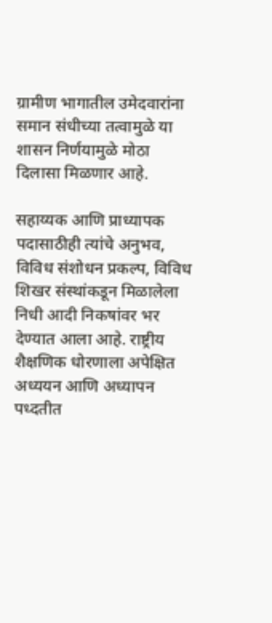ग्रामीण भागातील उमेदवारांना समान संधीच्या तत्वामुळे या शासन निर्णयामुळे मोठा दिलासा मिळणार आहे.

सहाय्यक आणि प्राध्यापक पदासाठीही त्यांचे अनुभव, विविध संशोधन प्रकल्प, विविध शिखर संस्थांकडून मिळालेला निधी आदी निकषांवर भर देण्यात आला आहे. राष्ट्रीय शैक्षणिक धोरणाला अपेक्षित अध्ययन आणि अध्यापन पध्दतीत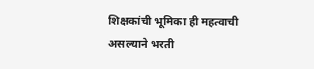शिक्षकांची भूमिका ही महत्वाची असल्याने भरती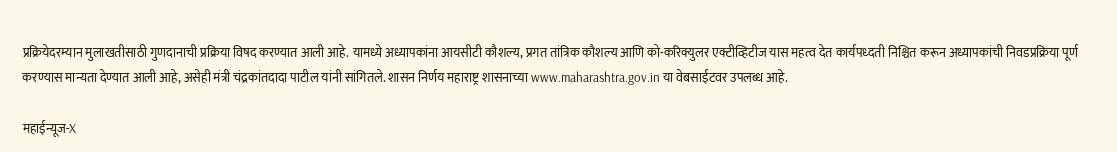प्रक्रियेदरम्यान मुलाखतीसाठी गुणदानाची प्रक्रिया विषद करण्यात आली आहे. यामध्ये अध्यापकांना आयसीटी कौशल्य, प्रगत तांत्रिक कौशल्य आणि को-करिक्युलर एक्टीव्हिटीज यास महत्व देत कार्यपध्दती निश्चित करून अध्यापकांची निवडप्रक्रिया पूर्ण करण्यास मान्यता देण्यात आली आहे, असेही मंत्री चंद्रकांतदादा पाटील यांनी सांगितले. शासन निर्णय महाराष्ट्र शासनाच्या www.maharashtra.gov.in या वेबसाईटवर उपलब्ध आहे.

महाईन्यूज-X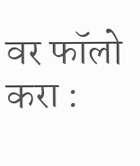वर फॉलो करा :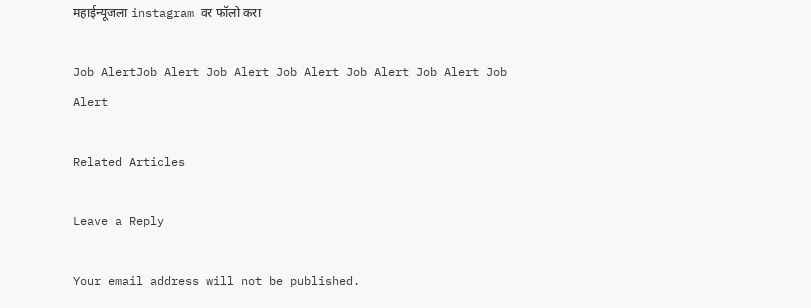महाईन्यूजला instagram वर फॉलो करा

Job AlertJob Alert Job Alert Job Alert Job Alert Job Alert Job Alert

Related Articles

Leave a Reply

Your email address will not be published.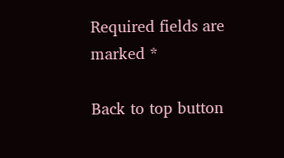Required fields are marked *

Back to top button